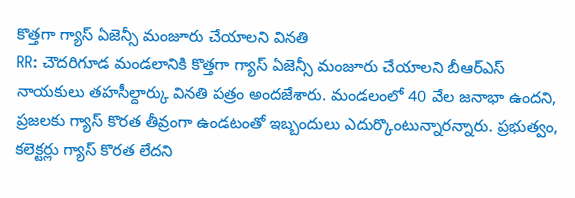కొత్తగా గ్యాస్ ఏజెన్సీ మంజూరు చేయాలని వినతి
RR: చౌదరిగూడ మండలానికి కొత్తగా గ్యాస్ ఏజెన్సీ మంజూరు చేయాలని బీఆర్ఎస్ నాయకులు తహసీల్దార్కు వినతి పత్రం అందజేశారు. మండలంలో 40 వేల జనాభా ఉందని, ప్రజలకు గ్యాస్ కొరత తీవ్రంగా ఉండటంతో ఇబ్బందులు ఎదుర్కొంటున్నారన్నారు. ప్రభుత్వం, కలెక్టర్లు గ్యాస్ కొరత లేదని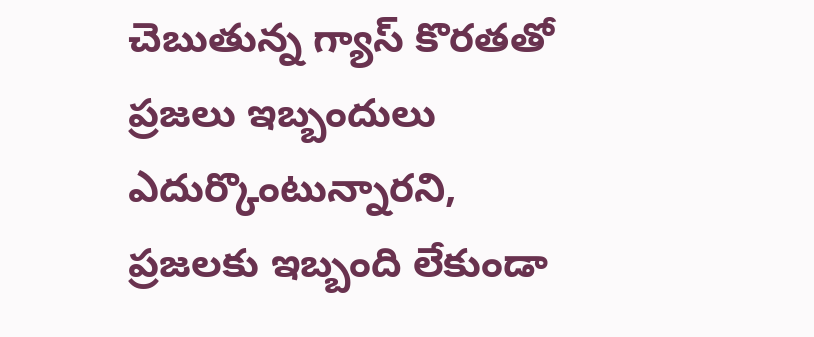చెబుతున్న గ్యాస్ కొరతతో ప్రజలు ఇబ్బందులు ఎదుర్కొంటున్నారని, ప్రజలకు ఇబ్బంది లేకుండా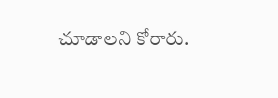చూడాలని కోరారు.